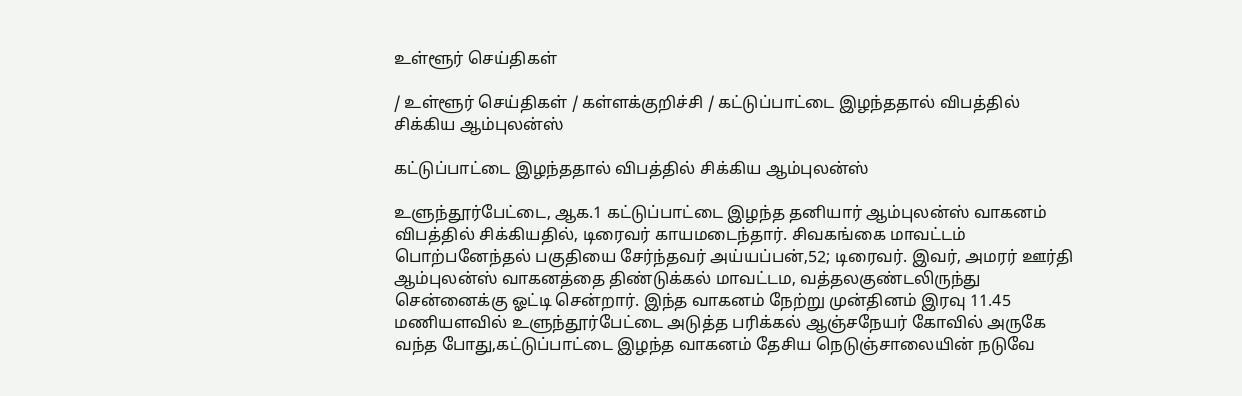உள்ளூர் செய்திகள்

/ உள்ளூர் செய்திகள் / கள்ளக்குறிச்சி / கட்டுப்பாட்டை இழந்ததால் விபத்தில் சிக்கிய ஆம்புலன்ஸ்

கட்டுப்பாட்டை இழந்ததால் விபத்தில் சிக்கிய ஆம்புலன்ஸ்

உளுந்தூர்பேட்டை, ஆக.1 கட்டுப்பாட்டை இழந்த தனியார் ஆம்புலன்ஸ் வாகனம் விபத்தில் சிக்கியதில், டிரைவர் காயமடைந்தார். சிவகங்கை மாவட்டம் பொற்பனேந்தல் பகுதியை சேர்ந்தவர் அய்யப்பன்,52; டிரைவர். இவர், அமரர் ஊர்தி ஆம்புலன்ஸ் வாகனத்தை திண்டுக்கல் மாவட்டம, வத்தலகுண்டலிருந்து சென்னைக்கு ஓட்டி சென்றார். இந்த வாகனம் நேற்று முன்தினம் இரவு 11.45 மணியளவில் உளுந்தூர்பேட்டை அடுத்த பரிக்கல் ஆஞ்சநேயர் கோவில் அருகே வந்த போது,கட்டுப்பாட்டை இழந்த வாகனம் தேசிய நெடுஞ்சாலையின் நடுவே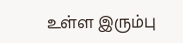உள்ள இரும்பு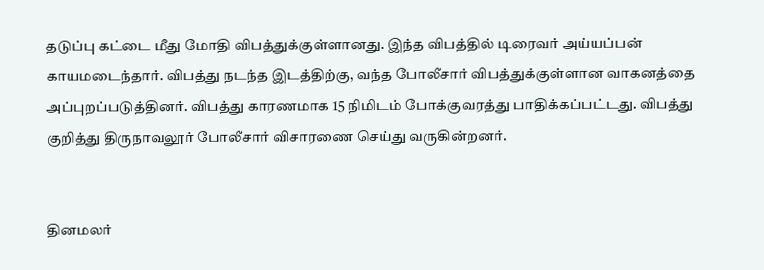தடுப்பு கட்டை மீது மோதி விபத்துக்குள்ளானது. இந்த விபத்தில் டிரைவர் அய்யப்பன் காயமடைந்தார். விபத்து நடந்த இடத்திற்கு, வந்த போலீசார் விபத்துக்குள்ளான வாகனத்தை அப்புறப்படுத்தினர். விபத்து காரணமாக 15 நிமிடம் போக்குவரத்து பாதிக்கப்பட்டது. விபத்து குறித்து திருநாவலூர் போலீசார் விசாரணை செய்து வருகின்றனர்.


தினமலர்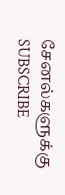சேனல்களுக்கு SUBSCRIBE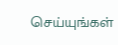செய்யுங்கள்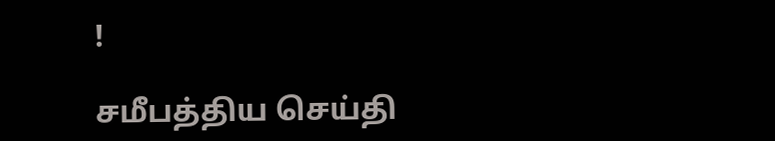!

சமீபத்திய செய்தி